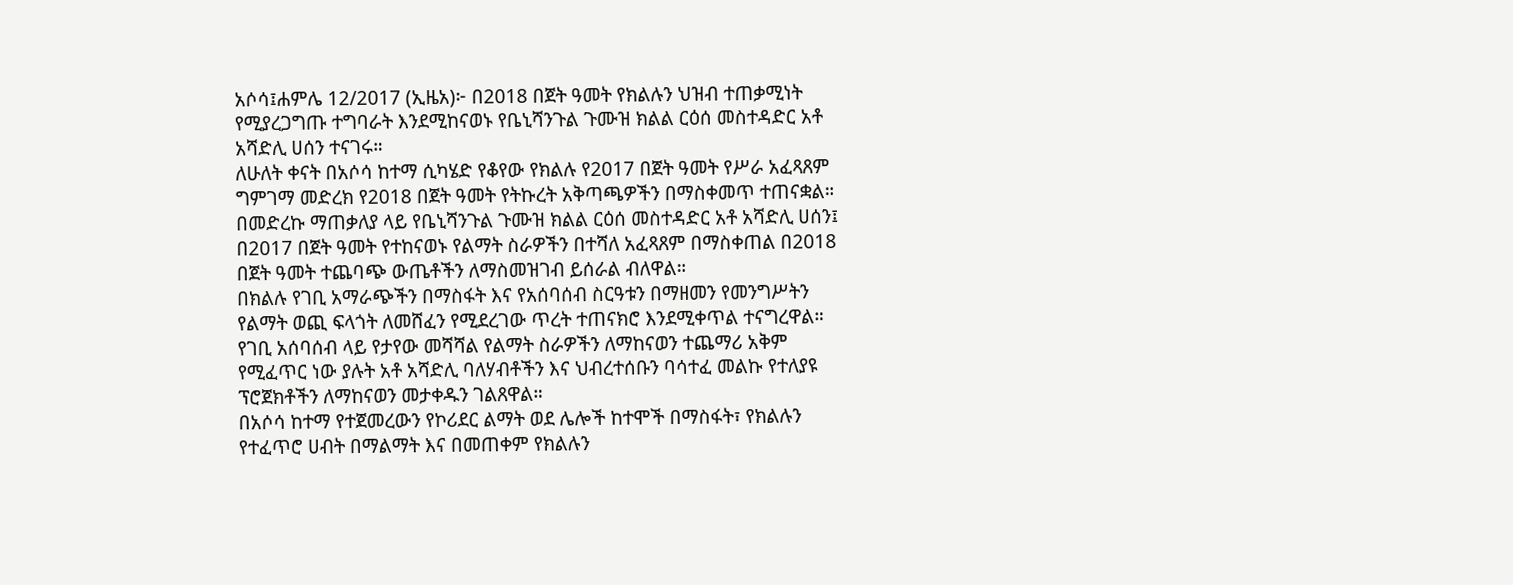አሶሳ፤ሐምሌ 12/2017 (ኢዜአ)፦ በ2018 በጀት ዓመት የክልሉን ህዝብ ተጠቃሚነት የሚያረጋግጡ ተግባራት እንደሚከናወኑ የቤኒሻንጉል ጉሙዝ ክልል ርዕሰ መስተዳድር አቶ አሻድሊ ሀሰን ተናገሩ።
ለሁለት ቀናት በአሶሳ ከተማ ሲካሄድ የቆየው የክልሉ የ2017 በጀት ዓመት የሥራ አፈጻጸም ግምገማ መድረክ የ2018 በጀት ዓመት የትኩረት አቅጣጫዎችን በማስቀመጥ ተጠናቋል።
በመድረኩ ማጠቃለያ ላይ የቤኒሻንጉል ጉሙዝ ክልል ርዕሰ መስተዳድር አቶ አሻድሊ ሀሰን፤ በ2017 በጀት ዓመት የተከናወኑ የልማት ስራዎችን በተሻለ አፈጻጸም በማስቀጠል በ2018 በጀት ዓመት ተጨባጭ ውጤቶችን ለማስመዝገብ ይሰራል ብለዋል።
በክልሉ የገቢ አማራጭችን በማስፋት እና የአሰባሰብ ስርዓቱን በማዘመን የመንግሥትን የልማት ወጪ ፍላጎት ለመሸፈን የሚደረገው ጥረት ተጠናክሮ እንደሚቀጥል ተናግረዋል።
የገቢ አሰባሰብ ላይ የታየው መሻሻል የልማት ስራዎችን ለማከናወን ተጨማሪ አቅም የሚፈጥር ነው ያሉት አቶ አሻድሊ ባለሃብቶችን እና ህብረተሰቡን ባሳተፈ መልኩ የተለያዩ ፕሮጀክቶችን ለማከናወን መታቀዱን ገልጸዋል።
በአሶሳ ከተማ የተጀመረውን የኮሪደር ልማት ወደ ሌሎች ከተሞች በማስፋት፣ የክልሉን የተፈጥሮ ሀብት በማልማት እና በመጠቀም የክልሉን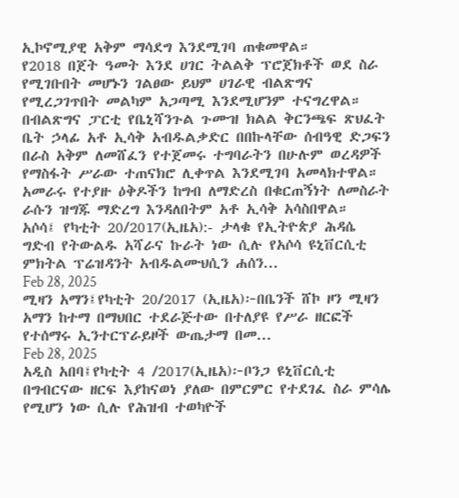ኢኮኖሚያዊ አቅም ማሳደግ እንደሚገባ ጠቁመዋል።
የ2018 በጀት ዓመት እንደ ሀገር ትልልቅ ፕሮጀክቶች ወደ ስራ የሚገቡበት መሆኑን ገልፀው ይህም ሀገራዊ ብልጽግና የሚረጋገጥበት መልካም አጋጣሚ እንደሚሆንም ተናግረዋል።
በብልጽግና ፓርቲ የቤኒሻንጉል ጉሙዝ ክልል ቅርንጫፍ ጽህፈት ቤት ኃላፊ አቶ ኢሳቅ አብዱልቃድር በበኩላቸው ሰብዓዊ ድጋፍን በራስ አቅም ለመሸፈን የተጀመሩ ተግባራትን በሁሉም ወረዳዎች የማስፋት ሥራው ተጠናክሮ ሊቀጥል እንደሚገባ አመላክተዋል።
አመራሩ የተያዙ ዕቅዶችን ከግብ ለማድረስ በቁርጠኝነት ለመስራት ራሱን ዝግጁ ማድረግ እንዳለበትም አቶ ኢሳቅ አሳስበዋል።
አሶሳ፤ የካቲት 20/2017(ኢዜአ):- ታላቁ የኢትዮጵያ ሕዳሴ ግድብ የትውልዱ አሻራና ኩራት ነው ሲሉ የአሶሳ ዩኒቨርሲቲ ምክትል ፕሬዝዳንት አብዱልሙህሲን ሐሰን...
Feb 28, 2025
ሚዛን አማን፤የካቲት 20/2017 (ኢዜአ)፦በቤንች ሸኮ ዞን ሚዛን አማን ከተማ በማህበር ተደራጅተው በተለያዩ የሥራ ዘርፎች የተሰማሩ ኢንተርፕራይዞች ውጤታማ በመ...
Feb 28, 2025
አዲስ አበባ፤የካቲት 4 /2017(ኢዜአ)፦ቦንጋ ዩኒቨርሲቲ በግብርናው ዘርፍ እያከናወነ ያለው በምርምር የተደገፈ ስራ ምሳሌ የሚሆን ነው ሲሉ የሕዝብ ተወካዮች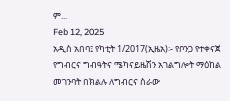ም...
Feb 12, 2025
አዲስ አበባ፤ የካቲት 1/2017(ኢዜአ)፡- የቦንጋ የተቀናጀ የግብርና ግብዓትና ሜካናይዜሽን አገልግሎት ማዕከል መገንባት በክልሉ ለግብርና ስራው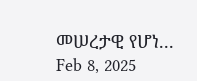መሠረታዊ የሆነ...
Feb 8, 2025